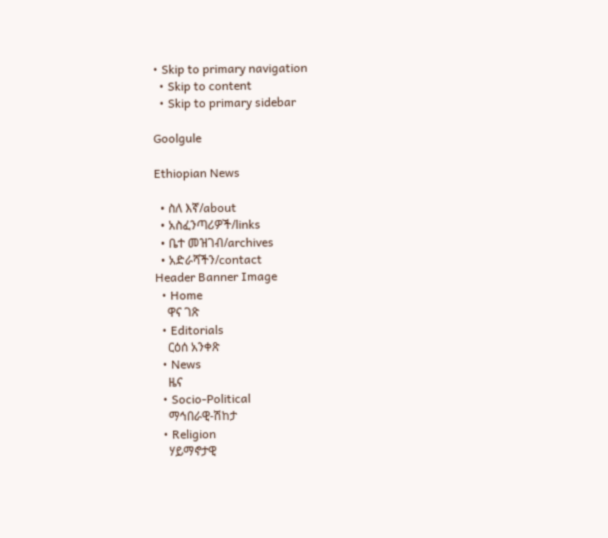• Skip to primary navigation
  • Skip to content
  • Skip to primary sidebar

Goolgule

Ethiopian News

  • ስለ እኛ/about
  • አስፈንጣሪዎች/links
  • ቤተ መዝገብ/archives
  • አድራሻችን/contact
Header Banner Image
  • Home
    ዋና ገጽ
  • Editorials
    ርዕሰ አንቀጽ
  • News
    ዜና
  • Socio-Political
    ማኅበራዊ-ሽከታ
  • Religion
    ሃይማኖታዊ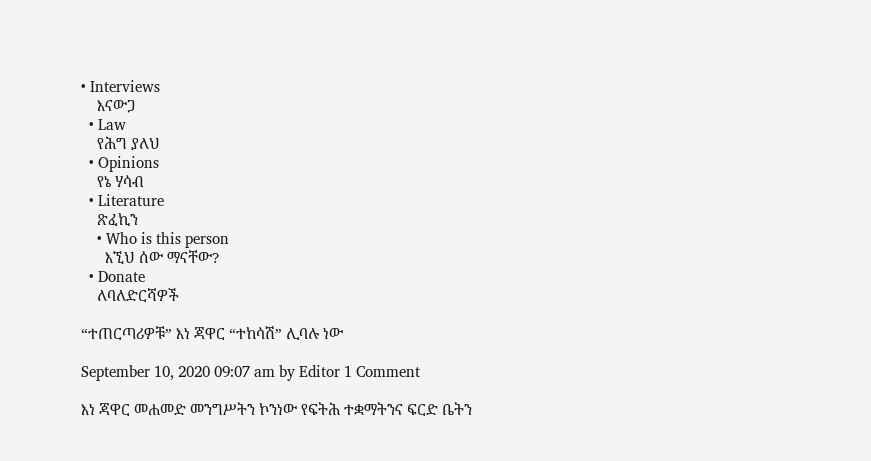• Interviews
    እናውጋ
  • Law
    የሕግ ያለህ
  • Opinions
    የኔ ሃሳብ
  • Literature
    ጽፈኪን
    • Who is this person
      እኚህ ሰው ማናቸው?
  • Donate
    ለባለድርሻዎች

“ተጠርጣሪዎቹ” እነ ጃዋር “ተከሳሽ” ሊባሉ ነው

September 10, 2020 09:07 am by Editor 1 Comment

እነ ጃዋር መሐመድ መንግሥትን ኮንነው የፍትሕ ተቋማትንና ፍርድ ቤትን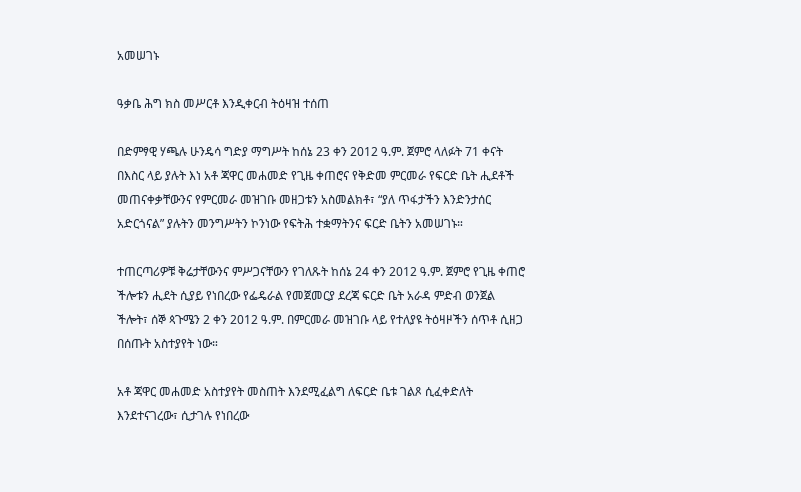አመሠገኑ

ዓቃቤ ሕግ ክስ መሥርቶ እንዲቀርብ ትዕዛዝ ተሰጠ

በድምፃዊ ሃጫሉ ሁንዴሳ ግድያ ማግሥት ከሰኔ 23 ቀን 2012 ዓ.ም. ጀምሮ ላለፉት 71 ቀናት በእስር ላይ ያሉት እነ አቶ ጃዋር መሐመድ የጊዜ ቀጠሮና የቅድመ ምርመራ የፍርድ ቤት ሒደቶች መጠናቀቃቸውንና የምርመራ መዝገቡ መዘጋቱን አስመልክቶ፣ “ያለ ጥፋታችን እንድንታሰር አድርጎናል” ያሉትን መንግሥትን ኮንነው የፍትሕ ተቋማትንና ፍርድ ቤትን አመሠገኑ።

ተጠርጣሪዎቹ ቅሬታቸውንና ምሥጋናቸውን የገለጹት ከሰኔ 24 ቀን 2012 ዓ.ም. ጀምሮ የጊዜ ቀጠሮ ችሎቱን ሒደት ሲያይ የነበረው የፌዴራል የመጀመርያ ደረጃ ፍርድ ቤት አራዳ ምድብ ወንጀል ችሎት፣ ሰኞ ጳጉሜን 2 ቀን 2012 ዓ.ም. በምርመራ መዝገቡ ላይ የተለያዩ ትዕዛዞችን ሰጥቶ ሲዘጋ በሰጡት አስተያየት ነው።

አቶ ጃዋር መሐመድ አስተያየት መስጠት እንደሚፈልግ ለፍርድ ቤቱ ገልጾ ሲፈቀድለት እንደተናገረው፣ ሲታገሉ የነበረው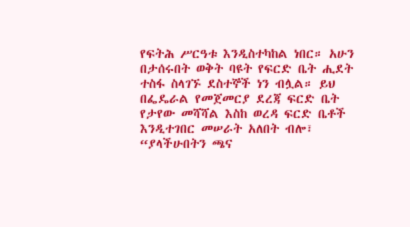የፍትሕ ሥርዓቱ እንዲስተካከል ነበር። አሁን በታሰሩበት ወቅት ባዩት የፍርድ ቤት ሒደት ተስፋ ስላገኙ ደስተኞች ነን ብሏል። ይህ በፌዴራል የመጀመርያ ደረጃ ፍርድ ቤት የታየው መሻሻል እስከ ወረዳ ፍርድ ቤቶች እንዲተገበር መሠራት አለበት ብሎ፣ “ያላችሁበትን ጫና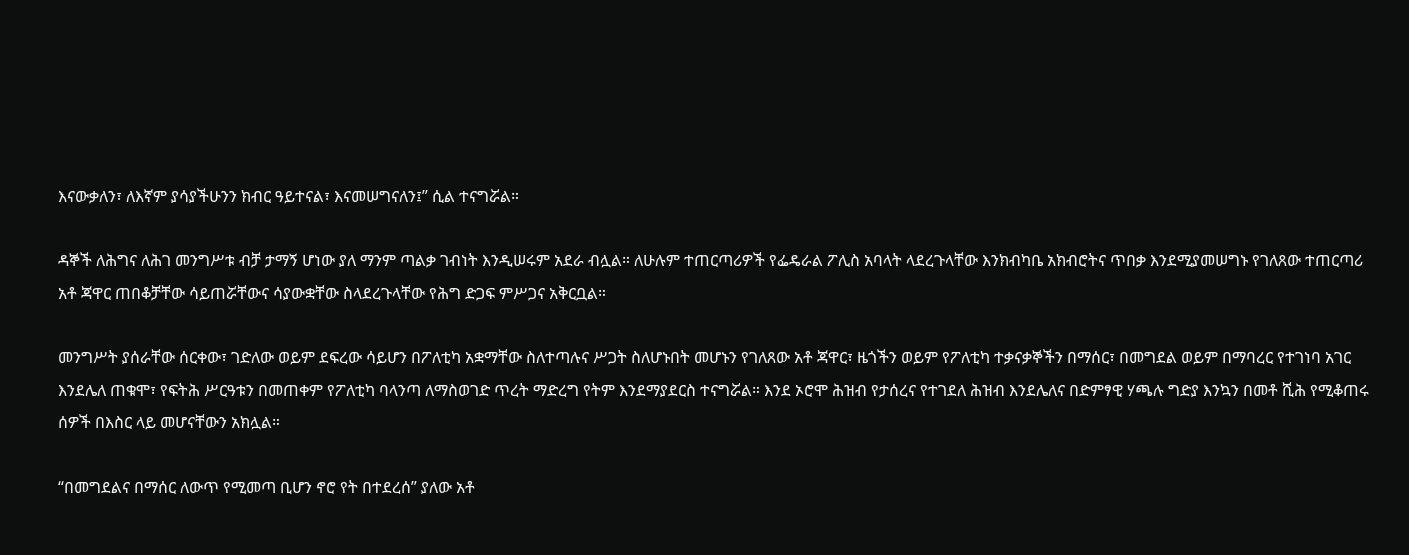እናውቃለን፣ ለእኛም ያሳያችሁንን ክብር ዓይተናል፣ እናመሠግናለን፤” ሲል ተናግሯል።

ዳኞች ለሕግና ለሕገ መንግሥቱ ብቻ ታማኝ ሆነው ያለ ማንም ጣልቃ ገብነት እንዲሠሩም አደራ ብሏል። ለሁሉም ተጠርጣሪዎች የፌዴራል ፖሊስ አባላት ላደረጉላቸው እንክብካቤ አክብሮትና ጥበቃ እንደሚያመሠግኑ የገለጸው ተጠርጣሪ አቶ ጃዋር ጠበቆቻቸው ሳይጠሯቸውና ሳያውቋቸው ስላደረጉላቸው የሕግ ድጋፍ ምሥጋና አቅርቧል።

መንግሥት ያሰራቸው ሰርቀው፣ ገድለው ወይም ደፍረው ሳይሆን በፖለቲካ አቋማቸው ስለተጣሉና ሥጋት ስለሆኑበት መሆኑን የገለጸው አቶ ጃዋር፣ ዜጎችን ወይም የፖለቲካ ተቃናቃኞችን በማሰር፣ በመግደል ወይም በማባረር የተገነባ አገር እንደሌለ ጠቁሞ፣ የፍትሕ ሥርዓቱን በመጠቀም የፖለቲካ ባላንጣ ለማስወገድ ጥረት ማድረግ የትም እንደማያደርስ ተናግሯል። እንደ ኦሮሞ ሕዝብ የታሰረና የተገደለ ሕዝብ እንደሌለና በድምፃዊ ሃጫሉ ግድያ እንኳን በመቶ ሺሕ የሚቆጠሩ ሰዎች በእስር ላይ መሆናቸውን አክሏል።

“በመግደልና በማሰር ለውጥ የሚመጣ ቢሆን ኖሮ የት በተደረሰ” ያለው አቶ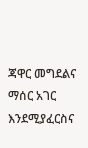ጃዋር መግደልና ማሰር አገር እንደሚያፈርስና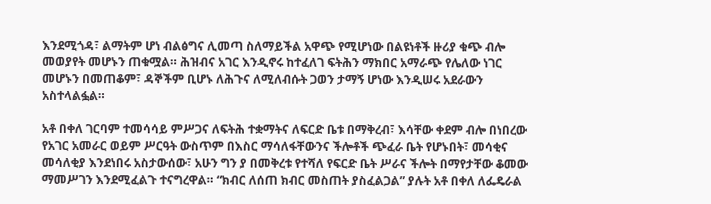እንደሚጎዳ፣ ልማትም ሆነ ብልፅግና ሊመጣ ስለማይችል አዋጭ የሚሆነው በልዩነቶች ዙሪያ ቁጭ ብሎ መወያየት መሆኑን ጠቁሟል። ሕዝብና አገር እንዲኖሩ ከተፈለገ ፍትሕን ማክበር አማራጭ የሌለው ነገር መሆኑን በመጠቆም፣ ዳኞችም ቢሆኑ ለሕጉና ለሚለብሱት ጋወን ታማኝ ሆነው እንዲሠሩ አደራውን አስተላልፏል።

አቶ በቀለ ገርባም ተመሳሳይ ምሥጋና ለፍትሕ ተቋማትና ለፍርድ ቤቱ በማቅረብ፣ እሳቸው ቀደም ብሎ በነበረው የአገር አመራር ወይም ሥርዓት ውስጥም በእስር ማሳለፋቸውንና ችሎቶች ጭፈራ ቤት የሆኑበት፣ መሳቂና መሳለቂያ እንደነበሩ አስታውሰው፣ አሁን ግን ያ በመቅረቱ የተሻለ የፍርድ ቤት ሥራና ችሎት በማየታቸው ቆመው ማመሥገን እንደሚፈልጉ ተናግረዋል። “ክብር ለሰጠ ክብር መስጠት ያስፈልጋል” ያሉት አቶ በቀለ ለፌዴራል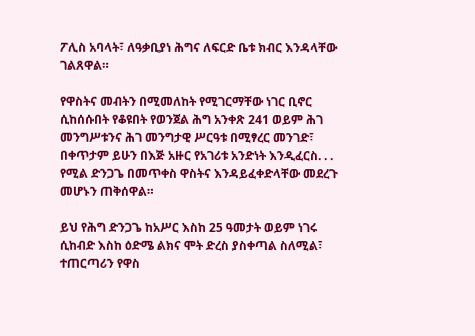ፖሊስ አባላት፣ ለዓቃቢያነ ሕግና ለፍርድ ቤቱ ክብር እንዳላቸው ገልጸዋል።

የዋስትና መብትን በሚመለከት የሚገርማቸው ነገር ቢኖር ሲከሰሱበት የቆዩበት የወንጀል ሕግ አንቀጽ 241 ወይም ሕገ መንግሥቱንና ሕገ መንግታዊ ሥርዓቱ በሚፃረር መንገድ፣ በቀጥታም ይሁን በእጅ አዙር የአገሪቱ አንድነት እንዲፈርስ. . . የሚል ድንጋጌ በመጥቀስ ዋስትና እንዳይፈቀድላቸው መደረጉ መሆኑን ጠቅሰዋል።

ይህ የሕግ ድንጋጌ ከአሥር እስከ 25 ዓመታት ወይም ነገሩ ሲከብድ እስከ ዕድሜ ልክና ሞት ድረስ ያስቀጣል ስለሚል፣ ተጠርጣሪን የዋስ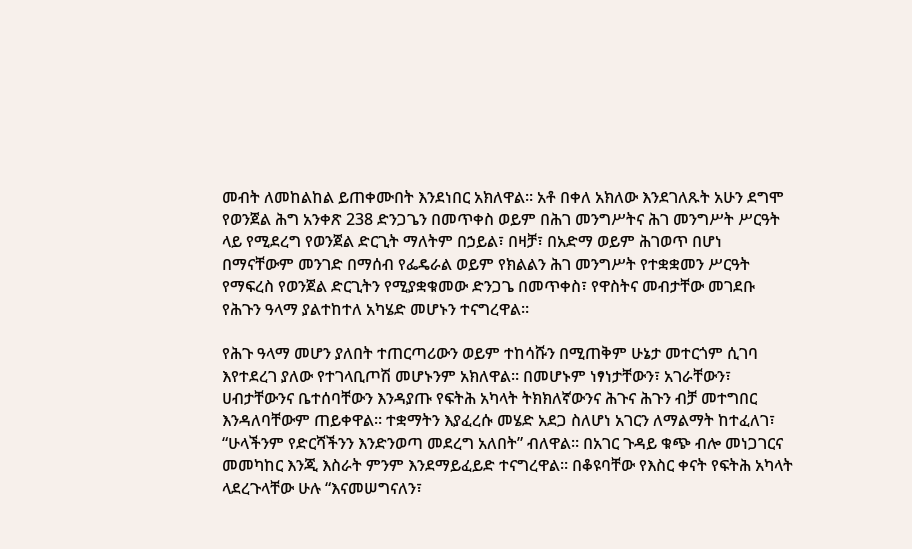መብት ለመከልከል ይጠቀሙበት እንደነበር አክለዋል። አቶ በቀለ አክለው እንደገለጹት አሁን ደግሞ የወንጀል ሕግ አንቀጽ 238 ድንጋጌን በመጥቀስ ወይም በሕገ መንግሥትና ሕገ መንግሥት ሥርዓት ላይ የሚደረግ የወንጀል ድርጊት ማለትም በኃይል፣ በዛቻ፣ በአድማ ወይም ሕገወጥ በሆነ በማናቸውም መንገድ በማሰብ የፌዴራል ወይም የክልልን ሕገ መንግሥት የተቋቋመን ሥርዓት የማፍረስ የወንጀል ድርጊትን የሚያቋቁመው ድንጋጌ በመጥቀስ፣ የዋስትና መብታቸው መገደቡ የሕጉን ዓላማ ያልተከተለ አካሄድ መሆኑን ተናግረዋል።

የሕጉ ዓላማ መሆን ያለበት ተጠርጣሪውን ወይም ተከሳሹን በሚጠቅም ሁኔታ መተርጎም ሲገባ እየተደረገ ያለው የተገላቢጦሽ መሆኑንም አክለዋል። በመሆኑም ነፃነታቸውን፣ አገራቸውን፣ ሀብታቸውንና ቤተሰባቸውን እንዳያጡ የፍትሕ አካላት ትክክለኛውንና ሕጉና ሕጉን ብቻ መተግበር እንዳለባቸውም ጠይቀዋል። ተቋማትን እያፈረሱ መሄድ አደጋ ስለሆነ አገርን ለማልማት ከተፈለገ፣ “ሁላችንም የድርሻችንን እንድንወጣ መደረግ አለበት” ብለዋል። በአገር ጉዳይ ቁጭ ብሎ መነጋገርና መመካከር እንጂ እስራት ምንም እንደማይፈይድ ተናግረዋል። በቆዩባቸው የእስር ቀናት የፍትሕ አካላት ላደረጉላቸው ሁሉ “እናመሠግናለን፣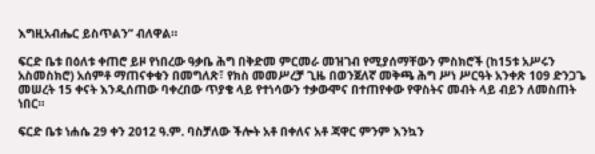እግዚአብሔር ይስጥልን” ብለዋል።

ፍርድ ቤቱ በዕለቱ ቀጠሮ ይዞ የነበረው ዓቃቤ ሕግ በቅድመ ምርመራ መዝገብ የሚያሰማቸውን ምስክሮች (ከ15ቱ አሥሩን አስመስክሮ) አሰምቶ ማጠናቀቁን በመግለጽ፣ የክስ መመሥረቻ ጊዜ በወንጀለኛ መቅጫ ሕግ ሥነ ሥርዓት አንቀጽ 109 ድንጋጌ መሠረት 15 ቀናት እንዲሰጠው ባቀረበው ጥያቄ ላይ የተነሳውን ተቃውሞና በተጠየቀው የዋስትና መብት ላይ ብይን ለመስጠት ነበር።

ፍርድ ቤቱ ነሐሴ 29 ቀን 2012 ዓ.ም. ባስቻለው ችሎት አቶ በቀለና አቶ ጃዋር ምንም እንኳን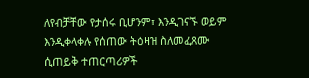ለየብቻቸው የታሰሩ ቢሆንም፣ እንዲገናኙ ወይም እንዲቀላቀሉ የሰጠው ትዕዛዝ ስለመፈጸሙ ሲጠይቅ ተጠርጣሪዎች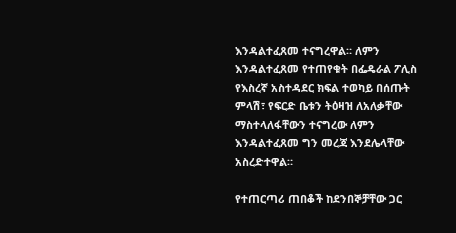እንዳልተፈጸመ ተናግረዋል። ለምን እንዳልተፈጸመ የተጠየቁት በፌዴራል ፖሊስ የእስረኛ አስተዳደር ክፍል ተወካይ በሰጡት ምላሽ፣ የፍርድ ቤቱን ትዕዛዝ ለአለቃቸው ማስተላለፋቸውን ተናግረው ለምን እንዳልተፈጸመ ግን መረጃ እንደሌላቸው አስረድተዋል።

የተጠርጣሪ ጠበቆች ከደንበኞቻቸው ጋር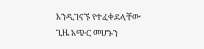እንዲገናኙ የተፈቀደላቸው ጊዜ አጭር መሆኑን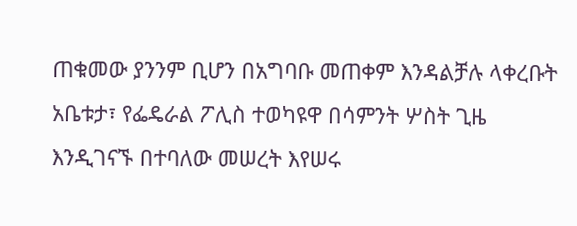ጠቁመው ያንንም ቢሆን በአግባቡ መጠቀም እንዳልቻሉ ላቀረቡት አቤቱታ፣ የፌዴራል ፖሊስ ተወካዩዋ በሳምንት ሦስት ጊዜ እንዲገናኙ በተባለው መሠረት እየሠሩ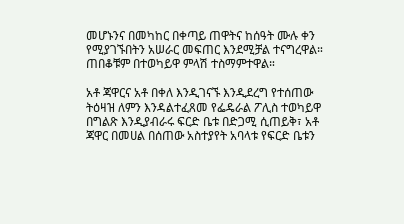መሆኑንና በመካከር በቀጣይ ጠዋትና ከሰዓት ሙሉ ቀን የሚያገኙበትን አሠራር መፍጠር እንደሚቻል ተናግረዋል። ጠበቆቹም በተወካይዋ ምላሽ ተስማምተዋል።

አቶ ጃዋርና አቶ በቀለ እንዲገናኙ እንዲደረግ የተሰጠው ትዕዛዝ ለምን እንዳልተፈጸመ የፌዴራል ፖሊስ ተወካይዋ በግልጽ እንዲያብራሩ ፍርድ ቤቱ በድጋሚ ሲጠይቅ፣ አቶ ጃዋር በመሀል በሰጠው አስተያየት አባላቱ የፍርድ ቤቱን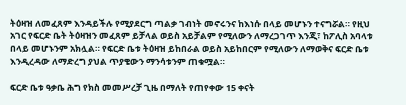ትዕዛዝ ለመፈጸም እንዳይችሉ የሚያደርግ ጣልቃ ገብነት መኖሩንና ከእነሱ በላይ መሆኑን ተናግሯል። የዚህ አገር የፍርድ ቤት ትዕዛዝን መፈጸም ይቻላል ወይስ አይቻልም የሚለውን ለማረጋገጥ እንጂ፣ ከፖሊስ አባላቱ በላይ መሆኑንም አክሏል። የፍርድ ቤቱ ትዕዛዝ ይከበራል ወይስ አይከበርም የሚለውን ለማወቅና ፍርድ ቤቱ እንዲረዳው ለማድረግ ያህል ጥያቄውን ማንሳቱንም ጠቁሟል።

ፍርድ ቤቱ ዓቃቤ ሕግ የክስ መመሥረቻ ጊዜ በማለት የጠየቀው 15 ቀናት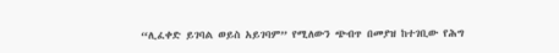“ሊፈቀድ ይገባል ወይስ አይገባም” የሚለውን ጭብጥ በመያዝ ከተገቢው የሕግ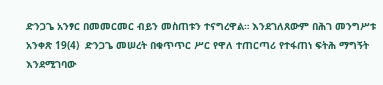ድንጋጌ አንፃር በመመርመር ብይን መስጠቱን ተናግረዋል። እንደገለጸውም በሕገ መንግሥቱ አንቀጽ 19(4)  ድንጋጌ መሠረት በቁጥጥር ሥር የዋለ ተጠርጣሪ የተፋጠነ ፍትሕ ማግኝት እንደሚገባው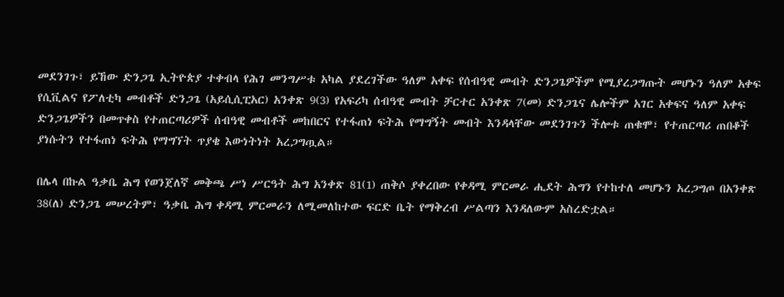መደንገጉ፣ ይኸው ድንጋጌ ኢትዮጵያ ተቀብላ የሕገ መንግሥቱ አካል ያደረገችው ዓለም አቀፍ የሰብዓዊ መብት ድንጋጌዎችም የሚያረጋግጡት መሆኑን ዓለም አቀፍ የሲቪልና የፖለቲካ መብቶች ድንጋጌ (አይሲሲፒአር) አንቀጽ 9(3) የአፍሪካ ሰብዓዊ መብት ቻርተር አንቀጽ 7(መ) ድንጋጌና ሌሎችም አገር አቀፍና ዓለም አቀፍ ድንጋጌዎችን በመጥቀስ የተጠርጣሪዎች ሰብዓዊ መብቶች መከበርና የተፋጠነ ፍትሕ የማግኝት መብት እንዳላቸው መደንገጉን ችሎቱ ጠቁሞ፣ የተጠርጣሪ ጠበቆች ያነሱትን የተፋጠነ ፍትሕ የማግኘት ጥያቄ እውነትነት አረጋግጧል።

በሌላ በኩል ዓቃቤ ሕግ የወንጀለኛ መቅጫ ሥነ ሥርዓት ሕግ አንቀጽ 81(1) ጠቅሶ ያቀረበው የቀዳሚ ምርመራ ሒደት ሕግን የተከተለ መሆኑን አረጋግጦ በአንቀጽ 38(ለ) ድንጋጌ መሠረትም፣ ዓቃቤ ሕግ ቀዳሚ ምርመራን ለሚመለከተው ፍርድ ቤት የማቅረብ ሥልጣን እንዳለውም አስረድቷል።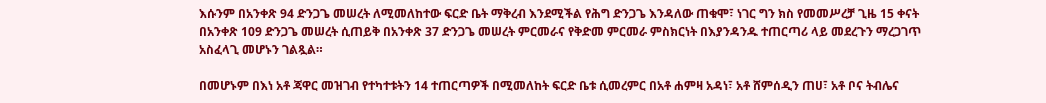እሱንም በአንቀጽ 94 ድንጋጌ መሠረት ለሚመለከተው ፍርድ ቤት ማቅረብ እንደሚችል የሕግ ድንጋጌ እንዳለው ጠቁሞ፣ ነገር ግን ክስ የመመሥረቻ ጊዜ 15 ቀናት በአንቀጽ 109 ድንጋጌ መሠረት ሲጠይቅ በአንቀጽ 37 ድንጋጌ መሠረት ምርመራና የቅድመ ምርመራ ምስክርነት በእያንዳንዱ ተጠርጣሪ ላይ መደረጉን ማረጋገጥ አስፈላጊ መሆኑን ገልጿል።

በመሆኑም በእነ አቶ ጃዋር መዝገብ የተካተቱትን 14 ተጠርጣዎች በሚመለከት ፍርድ ቤቱ ሲመረምር በአቶ ሐምዛ አዳነ፣ አቶ ሸምሰዲን ጠሀ፣ አቶ ቦና ትብሌና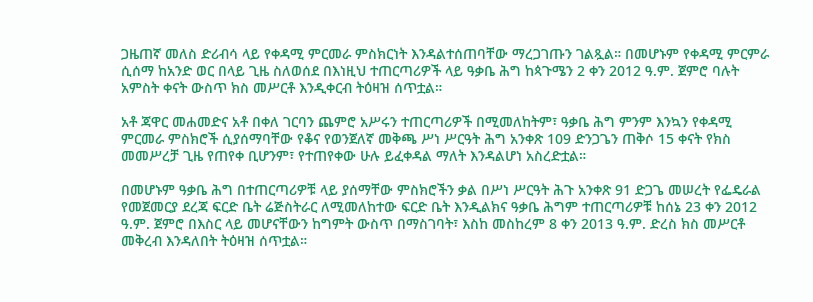ጋዜጠኛ መለስ ድሪብሳ ላይ የቀዳሚ ምርመራ ምስክርነት እንዳልተሰጠባቸው ማረጋገጡን ገልጿል። በመሆኑም የቀዳሚ ምርምራ ሲሰማ ከአንድ ወር በላይ ጊዜ ስለወሰደ በእነዚህ ተጠርጣሪዎች ላይ ዓቃቤ ሕግ ከጳጉሜን 2 ቀን 2012 ዓ.ም. ጀምሮ ባሉት አምስት ቀናት ውስጥ ክስ መሥርቶ እንዲቀርብ ትዕዛዝ ሰጥቷል።

አቶ ጃዋር መሐመድና አቶ በቀለ ገርባን ጨምሮ አሥሩን ተጠርጣሪዎች በሚመለከትም፣ ዓቃቤ ሕግ ምንም እንኳን የቀዳሚ ምርመራ ምስክሮች ሲያሰማባቸው የቆና የወንጀለኛ መቅጫ ሥነ ሥርዓት ሕግ አንቀጽ 109 ድንጋጌን ጠቅሶ 15 ቀናት የክስ መመሥረቻ ጊዜ የጠየቀ ቢሆንም፣ የተጠየቀው ሁሉ ይፈቀዳል ማለት እንዳልሆነ አስረድቷል።

በመሆኑም ዓቃቤ ሕግ በተጠርጣሪዎቹ ላይ ያሰማቸው ምስክሮችን ቃል በሥነ ሥርዓት ሕጉ አንቀጽ 91 ድጋጌ መሠረት የፌዴራል የመጀመርያ ደረጃ ፍርድ ቤት ሬጅስትራር ለሚመለከተው ፍርድ ቤት እንዲልክና ዓቃቤ ሕግም ተጠርጣሪዎቹ ከሰኔ 23 ቀን 2012 ዓ.ም. ጀምሮ በእስር ላይ መሆናቸውን ከግምት ውስጥ በማስገባት፣ እስከ መስከረም 8 ቀን 2013 ዓ.ም. ድረስ ክስ መሥርቶ መቅረብ እንዳለበት ትዕዛዝ ሰጥቷል።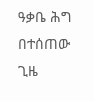ዓቃቤ ሕግ በተሰጠው ጊዜ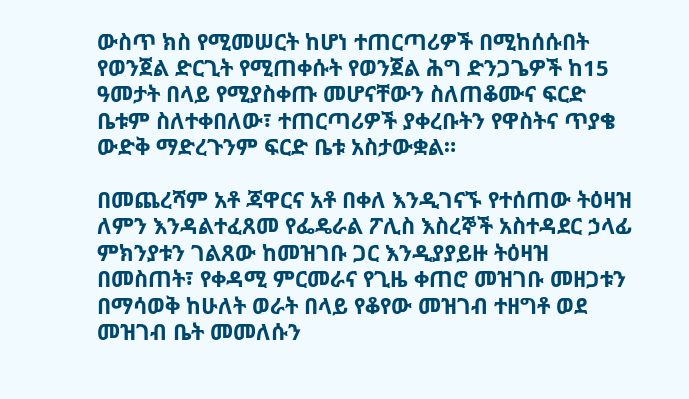ውስጥ ክስ የሚመሠርት ከሆነ ተጠርጣሪዎች በሚከሰሱበት የወንጀል ድርጊት የሚጠቀሱት የወንጀል ሕግ ድንጋጌዎች ከ15 ዓመታት በላይ የሚያስቀጡ መሆናቸውን ስለጠቆሙና ፍርድ ቤቱም ስለተቀበለው፣ ተጠርጣሪዎች ያቀረቡትን የዋስትና ጥያቄ ውድቅ ማድረጉንም ፍርድ ቤቱ አስታውቋል።

በመጨረሻም አቶ ጃዋርና አቶ በቀለ እንዲገናኙ የተሰጠው ትዕዛዝ ለምን እንዳልተፈጸመ የፌዴራል ፖሊስ እስረኞች አስተዳደር ኃላፊ ምክንያቱን ገልጸው ከመዝገቡ ጋር እንዲያያይዙ ትዕዛዝ በመስጠት፣ የቀዳሚ ምርመራና የጊዜ ቀጠሮ መዝገቡ መዘጋቱን በማሳወቅ ከሁለት ወራት በላይ የቆየው መዝገብ ተዘግቶ ወደ መዝገብ ቤት መመለሱን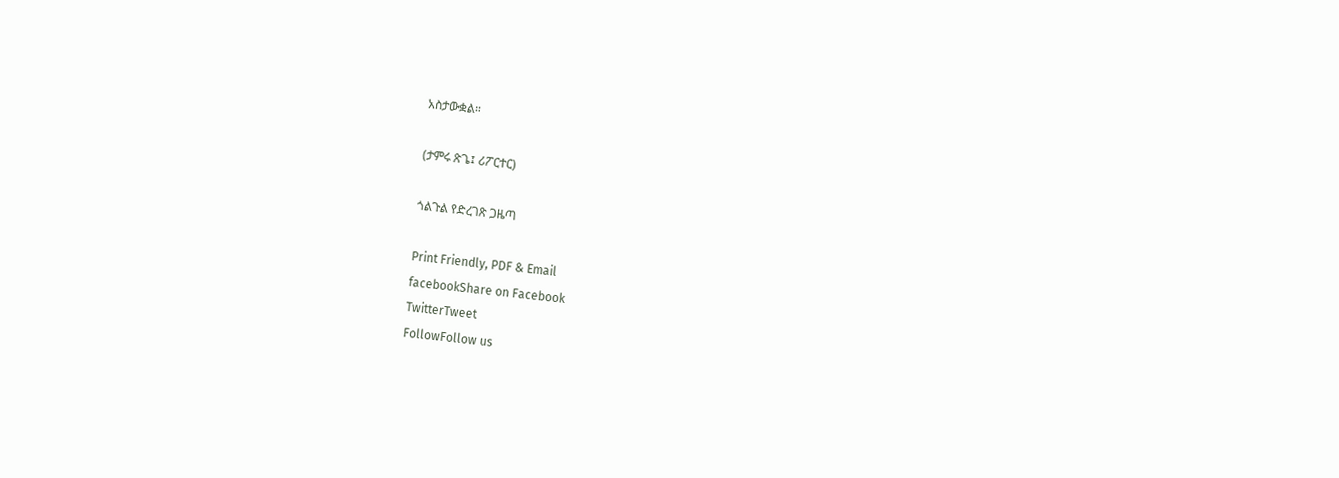አስታውቋል።

(ታምሩ ጽጌ፤ ሪፖርተር)

ጎልጉል የድረገጽ ጋዜጣ

Print Friendly, PDF & Email
facebookShare on Facebook
TwitterTweet
FollowFollow us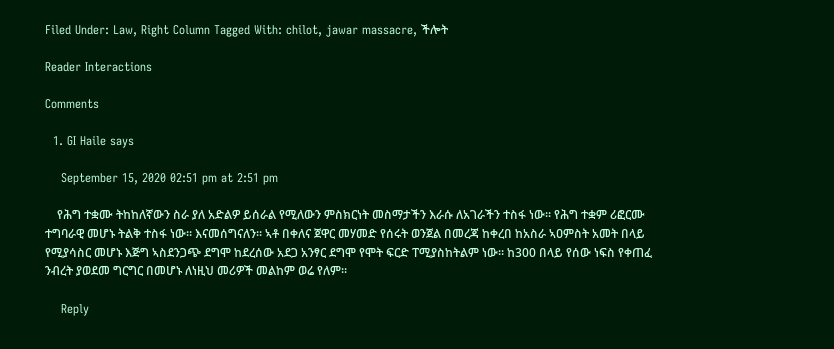Filed Under: Law, Right Column Tagged With: chilot, jawar massacre, ችሎት

Reader Interactions

Comments

  1. GI Haile says

    September 15, 2020 02:51 pm at 2:51 pm

    የሕግ ተቋሙ ትከከለኛውን ስራ ያለ አድልዎ ይሰራል የሚለውን ምስክርነት መስማታችን እራሱ ለአገራችን ተስፋ ነው። የሕግ ተቋም ሪፎርሙ ተግባራዊ መሆኑ ትልቅ ተስፋ ነው። እናመሰግናለን። ኣቶ በቀለና ጀዋር መሃመድ የሰሩት ወንጀል በመረጃ ከቀረበ ከአስራ ኣዐምስት አመት በላይ የሚያሳስር መሆኑ እጅግ ኣስደንጋጭ ደግሞ ከደረሰው አደጋ አንፃር ደግሞ የሞት ፍርድ ፐሚያስከትልም ነው። ከ300 በላይ የሰው ነፍስ የቀጠፈ ንብረት ያወደመ ግርግር በመሆኑ ለነዚህ መሪዎች መልከም ወሬ የለም።

    Reply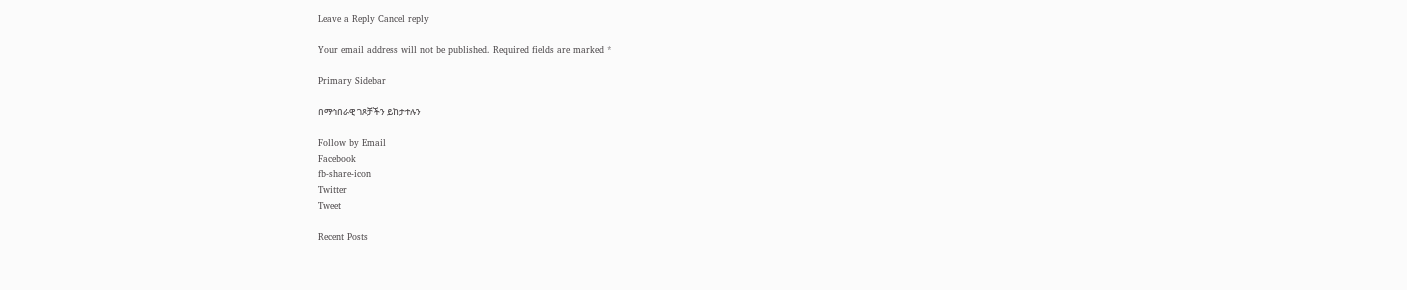Leave a Reply Cancel reply

Your email address will not be published. Required fields are marked *

Primary Sidebar

በማኅበራዊ ገጾቻችን ይከታተሉን

Follow by Email
Facebook
fb-share-icon
Twitter
Tweet

Recent Posts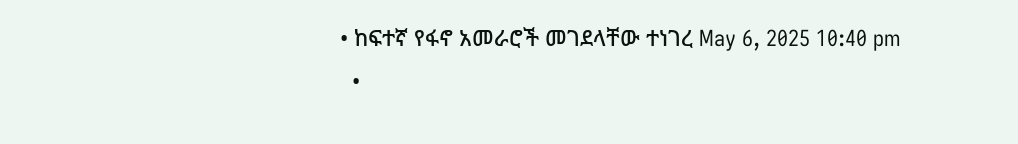• ከፍተኛ የፋኖ አመራሮች መገደላቸው ተነገረ May 6, 2025 10:40 pm
  •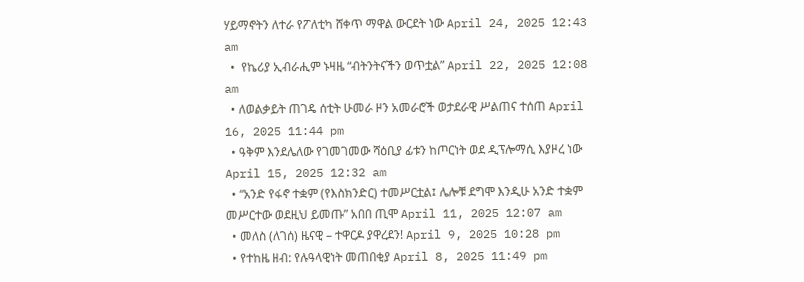ሃይማኖትን ለተራ የፖለቲካ ሸቀጥ ማዋል ውርደት ነው April 24, 2025 12:43 am
  •  የኬሪያ ኢብራሒም ኑዛዜ “ብትንትናችን ወጥቷል” April 22, 2025 12:08 am
  • ለወልቃይት ጠገዴ ሰቲት ሁመራ ዞን አመራሮች ወታደራዊ ሥልጠና ተሰጠ April 16, 2025 11:44 pm
  • ዓቅም እንደሌለው የገመገመው ሻዕቢያ ፊቱን ከጦርነት ወደ ዲፕሎማሲ እያዞረ ነው   April 15, 2025 12:32 am
  • “አንድ የፋኖ ተቋም (የእስክንድር) ተመሥርቷል፤ ሌሎቹ ደግሞ እንዲሁ አንድ ተቋም መሥርተው ወደዚህ ይመጡ” አበበ ጢሞ April 11, 2025 12:07 am
  • መለስ (ለገሰ) ዜናዊ – ተዋርዶ ያዋረደን! April 9, 2025 10:28 pm
  • የተከዜ ዘብ: የሉዓላዊነት መጠበቂያ April 8, 2025 11:49 pm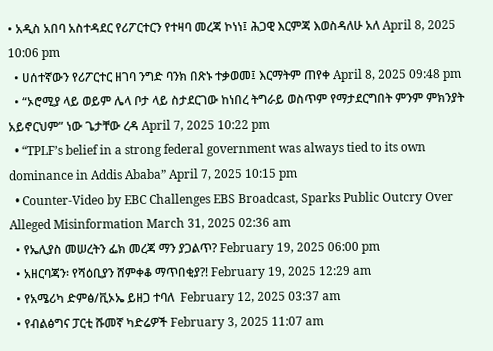• አዲስ አበባ አስተዳደር የሪፖርተርን የተዛባ መረጃ ኮነነ፤ ሕጋዊ እርምጃ እወስዳለሁ አለ April 8, 2025 10:06 pm
  • ሀሰተኛውን የሪፖርተር ዘገባ ንግድ ባንክ በጽኑ ተቃወመ፤ እርማትም ጠየቀ April 8, 2025 09:48 pm
  • “ኦሮሚያ ላይ ወይም ሌላ ቦታ ላይ ስታደርገው ከነበረ ትግራይ ወስጥም የማታደርግበት ምንም ምክንያት አይኖርህም” ነው ጌታቸው ረዳ April 7, 2025 10:22 pm
  • “TPLF’s belief in a strong federal government was always tied to its own dominance in Addis Ababa” April 7, 2025 10:15 pm
  • Counter-Video by EBC Challenges EBS Broadcast, Sparks Public Outcry Over Alleged Misinformation March 31, 2025 02:36 am
  • የኤሊያስ መሠረትን ፌክ መረጃ ማን ያጋልጥ? February 19, 2025 06:00 pm
  • አዘርባጃን፡ የሻዕቢያን ሸምቀቆ ማጥበቂያ?! February 19, 2025 12:29 am
  • የአሜሪካ ድምፅ/ቪኦኤ ይዘጋ ተባለ  February 12, 2025 03:37 am
  • የብልፅግና ፓርቲ ሹመኛ ካድሬዎች February 3, 2025 11:07 am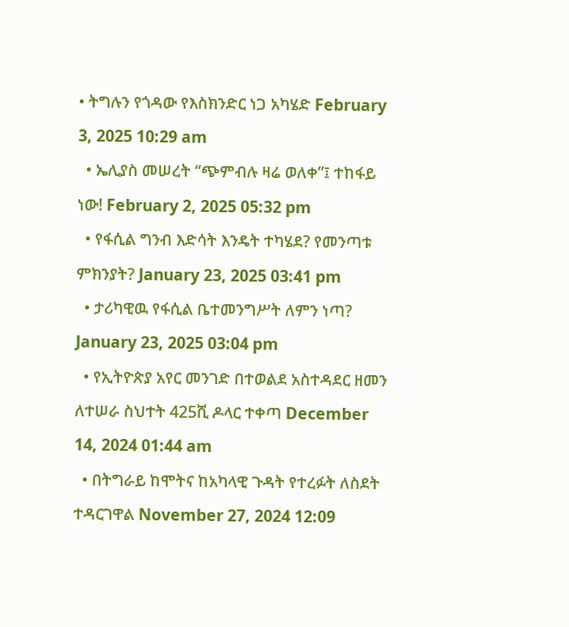• ትግሉን የጎዳው የእስክንድር ነጋ አካሄድ February 3, 2025 10:29 am
  • ኤሊያስ መሠረት “ጭምብሉ ዛሬ ወለቀ”፤ ተከፋይ ነው! February 2, 2025 05:32 pm
  • የፋሲል ግንብ እድሳት እንዴት ተካሄደ? የመንጣቱ ምክንያት? January 23, 2025 03:41 pm
  • ታሪካዊዉ የፋሲል ቤተመንግሥት ለምን ነጣ? January 23, 2025 03:04 pm
  • የኢትዮጵያ አየር መንገድ በተወልደ አስተዳደር ዘመን ለተሠራ ስህተት 425ሺ ዶላር ተቀጣ December 14, 2024 01:44 am
  • በትግራይ ከሞትና ከአካላዊ ጉዳት የተረፉት ለስደት ተዳርገዋል November 27, 2024 12:09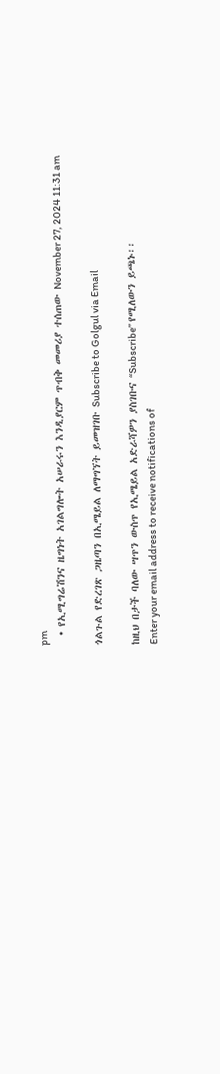pm
  • የኢሚግሬሽንና ዜግነት አገልግሎት አሠራሩን እንዲያርም ጥብቅ መመሪያ ተሰጠው November 27, 2024 11:31 am

ጎልጉል የድረገጽ ጋዜጣን በኢሜይል ለማግኘት ይመዝገቡ Subscribe to Golgul via Email

ከዚህ በታች ባለው ሣጥን ውስጥ የኢሜይል አድራሻዎን ያስገቡና “Subscribe” የሚለውን ይጫኑ፡፡
Enter your email address to receive notifications of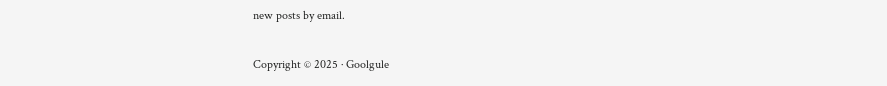new posts by email.

Copyright © 2025 · Goolgule